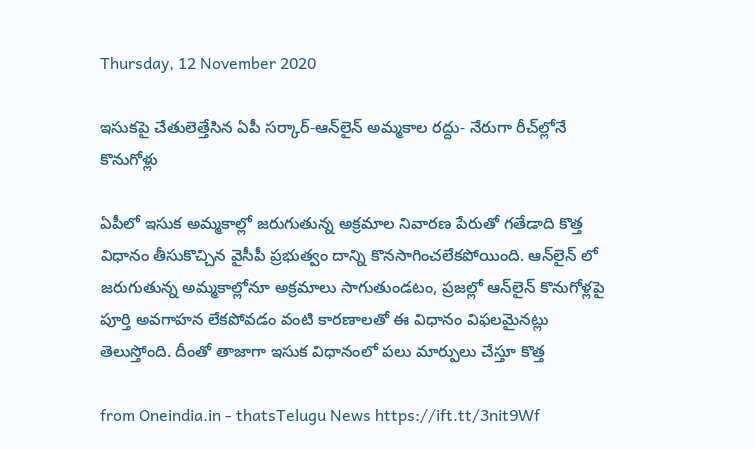Thursday, 12 November 2020

ఇసుకపై చేతులెత్తేసిన ఏపీ సర్కార్‌-ఆన్‌లైన్‌ అమ్మకాల రద్దు- నేరుగా రీచ్‌ల్లోనే కొనుగోళ్లు

ఏపీలో ఇసుక అమ్మకాల్లో జరుగుతున్న అక్రమాల నివారణ పేరుతో గతేడాది కొత్త విధానం తీసుకొచ్చిన వైసీపీ ప్రభుత్వం దాన్ని కొనసాగించలేకపోయింది. ఆన్‌లైన్‌ లో జరుగుతున్న అమ్మకాల్లోనూ అక్రమాలు సాగుతుండటం, ప్రజల్లో ఆన్‌లైన్‌ కొనుగోళ్లపై పూర్తి అవగాహన లేకపోవడం వంటి కారణాలతో ఈ విధానం విఫలమైనట్లు తెలుస్తోంది. దీంతో తాజాగా ఇసుక విధానంలో పలు మార్పులు చేస్తూ కొత్త

from Oneindia.in - thatsTelugu News https://ift.tt/3nit9Wf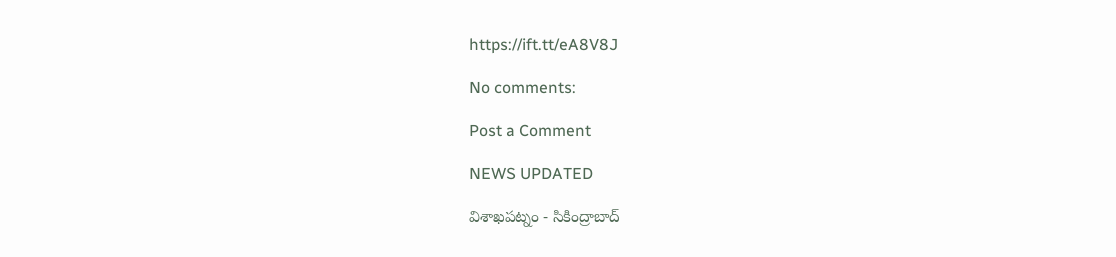https://ift.tt/eA8V8J

No comments:

Post a Comment

NEWS UPDATED

విశాఖపట్నం - సికింద్రాబాద్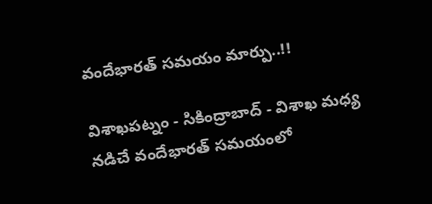వందేభారత్ సమయం మార్పు..!!

విశాఖపట్నం - సికింద్రాబాద్ - విశాఖ మధ్య నడిచే వందేభారత్ సమయంలో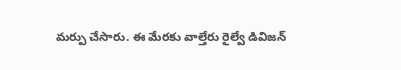మర్పు చేసారు. ఈ మేరకు వాల్తేరు రైల్వే డివిజన్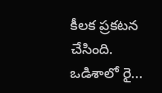కీలక ప్రకటన చేసింది. ఒడిశాలో రై...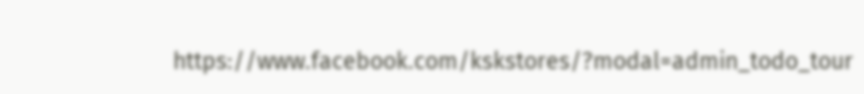https://www.facebook.com/kskstores/?modal=admin_todo_tour